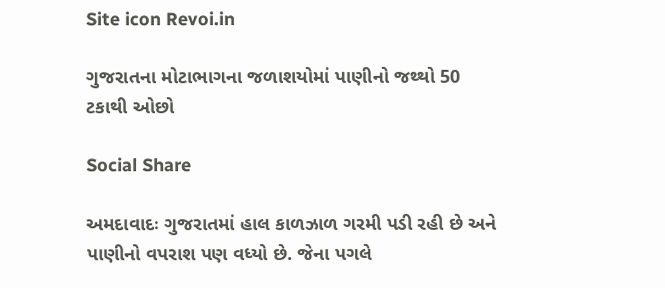Site icon Revoi.in

ગુજરાતના મોટાભાગના જળાશયોમાં પાણીનો જથ્થો 50 ટકાથી ઓછો

Social Share

અમદાવાદઃ ગુજરાતમાં હાલ કાળઝાળ ગરમી પડી રહી છે અને પાણીનો વપરાશ પણ વધ્યો છે. જેના પગલે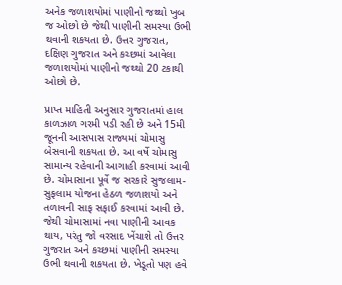અનેક જળાશયોમાં પાણીનો જથ્થો ખુબ જ ઓછો છે જેથી પાણીની સમસ્યા ઉભી થવાની શકયતા છે. ઉત્તર ગુજરાત, દક્ષિણ ગુજરાત અને કચ્છમાં આવેલા જળાશયોમાં પાણીનો જથ્થો 20 ટકાથી ઓછો છે.

પ્રાપ્ત માહિતી અનુસાર ગુજરાતમાં હાલ કાળઝાળ ગરમી પડી રહી છે અને 15મી જૂનની આસપાસ રાજ્યમાં ચોમાસુ બેસવાની શકયતા છે. આ વર્ષે ચોમાસુ સામાન્ય રહેવાની આગાહી કરવામાં આવી છે. ચોમાસાના પૂર્વે જ સરકારે સુજલામ-સુફલામ યોજના હેઠળ જળાશયો અને તળાવની સાફ સફાઈ કરવામાં આવી છે. જેથી ચોમાસામાં નવા પાણીની આવક થાય, પરંતુ જો વરસાદ ખેંચાશે તો ઉત્તર ગુજરાત અને કચ્છમાં પાણીની સમસ્યા ઉભી થવાની શકયતા છે. ખેડૂતો પણ હવે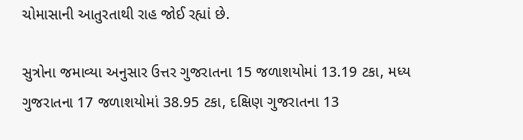ચોમાસાની આતુરતાથી રાહ જોઈ રહ્યાં છે.

સુત્રોના જમાવ્યા અનુસાર ઉત્તર ગુજરાતના 15 જળાશયોમાં 13.19 ટકા, મધ્ય ગુજરાતના 17 જળાશયોમાં 38.95 ટકા, દક્ષિણ ગુજરાતના 13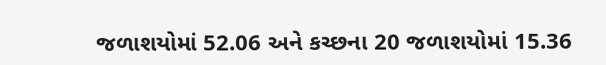જળાશયોમાં 52.06 અને કચ્છના 20 જળાશયોમાં 15.36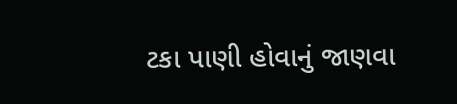ટકા પાણી હોવાનું જાણવા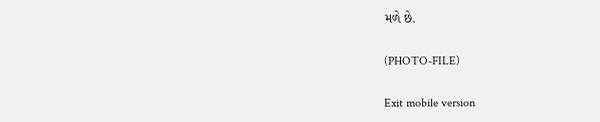મળે છે.

(PHOTO-FILE)

Exit mobile version